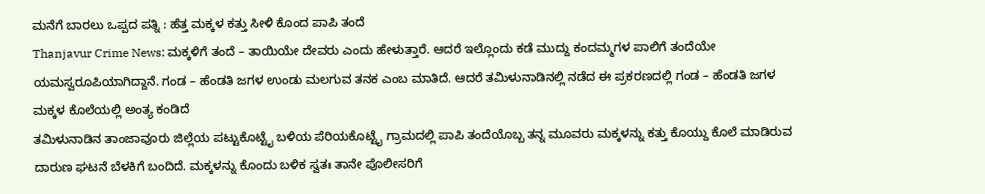ಮನೆಗೆ ಬಾರಲು ಒಪ್ಪದ ಪತ್ನಿ : ಹೆತ್ತ ಮಕ್ಕಳ ಕತ್ತು ಸೀಳಿ ಕೊಂದ ಪಾಪಿ ತಂದೆ
Thanjavur Crime News: ಮಕ್ಕಳಿಗೆ ತಂದೆ – ತಾಯಿಯೇ ದೇವರು ಎಂದು ಹೇಳುತ್ತಾರೆ. ಆದರೆ ಇಲ್ಲೊಂದು ಕಡೆ ಮುದ್ದು ಕಂದಮ್ಮಗಳ ಪಾಲಿಗೆ ತಂದೆಯೇ ಯಮಸ್ವರೂಪಿಯಾಗಿದ್ದಾನೆ. ಗಂಡ – ಹೆಂಡತಿ ಜಗಳ ಉಂಡು ಮಲಗುವ ತನಕ ಎಂಬ ಮಾತಿದೆ. ಆದರೆ ತಮಿಳುನಾಡಿನಲ್ಲಿ ನಡೆದ ಈ ಪ್ರಕರಣದಲ್ಲಿ ಗಂಡ – ಹೆಂಡತಿ ಜಗಳ ಮಕ್ಕಳ ಕೊಲೆಯಲ್ಲಿ ಅಂತ್ಯ ಕಂಡಿದೆ
ತಮಿಳುನಾಡಿನ ತಾಂಜಾವೂರು ಜಿಲ್ಲೆಯ ಪಟ್ಟುಕೊಟ್ಟೈ ಬಳಿಯ ಪೆರಿಯಕೊಟ್ಟೈ ಗ್ರಾಮದಲ್ಲಿ ಪಾಪಿ ತಂದೆಯೊಬ್ಬ ತನ್ನ ಮೂವರು ಮಕ್ಕಳನ್ನು ಕತ್ತು ಕೊಯ್ದು ಕೊಲೆ ಮಾಡಿರುವ ದಾರುಣ ಘಟನೆ ಬೆಳಕಿಗೆ ಬಂದಿದೆ. ಮಕ್ಕಳನ್ನು ಕೊಂದು ಬಳಿಕ ಸ್ವತಃ ತಾನೇ ಪೊಲೀಸರಿಗೆ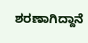ಶರಣಾಗಿದ್ದಾನೆ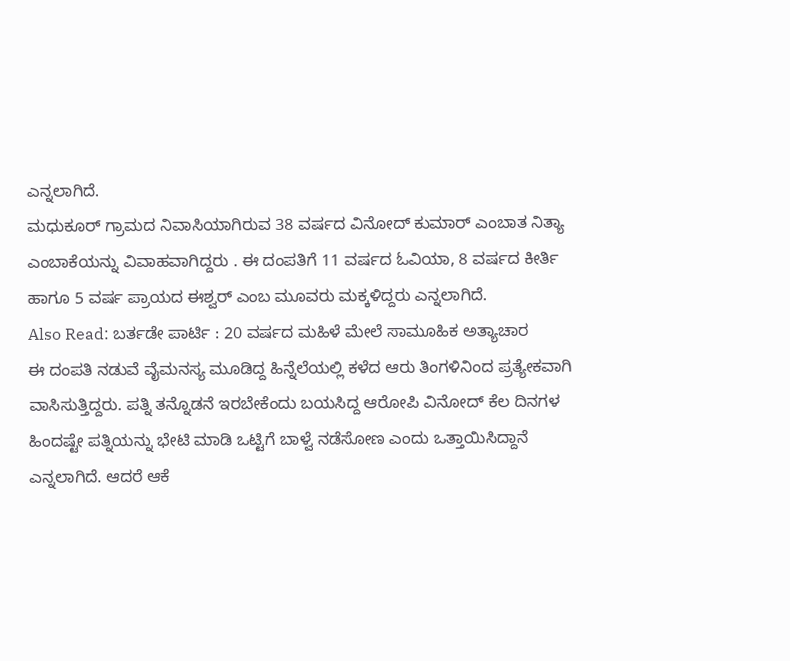ಎನ್ನಲಾಗಿದೆ.
ಮಧುಕೂರ್ ಗ್ರಾಮದ ನಿವಾಸಿಯಾಗಿರುವ 38 ವರ್ಷದ ವಿನೋದ್ ಕುಮಾರ್ ಎಂಬಾತ ನಿತ್ಯಾ ಎಂಬಾಕೆಯನ್ನು ವಿವಾಹವಾಗಿದ್ದರು . ಈ ದಂಪತಿಗೆ 11 ವರ್ಷದ ಓವಿಯಾ, 8 ವರ್ಷದ ಕೀರ್ತಿ ಹಾಗೂ 5 ವರ್ಷ ಪ್ರಾಯದ ಈಶ್ವರ್ ಎಂಬ ಮೂವರು ಮಕ್ಕಳಿದ್ದರು ಎನ್ನಲಾಗಿದೆ.
Also Read: ಬರ್ತಡೇ ಪಾರ್ಟಿ : 20 ವರ್ಷದ ಮಹಿಳೆ ಮೇಲೆ ಸಾಮೂಹಿಕ ಅತ್ಯಾಚಾರ
ಈ ದಂಪತಿ ನಡುವೆ ವೈಮನಸ್ಯ ಮೂಡಿದ್ದ ಹಿನ್ನೆಲೆಯಲ್ಲಿ ಕಳೆದ ಆರು ತಿಂಗಳಿನಿಂದ ಪ್ರತ್ಯೇಕವಾಗಿ ವಾಸಿಸುತ್ತಿದ್ದರು. ಪತ್ನಿ ತನ್ನೊಡನೆ ಇರಬೇಕೆಂದು ಬಯಸಿದ್ದ ಆರೋಪಿ ವಿನೋದ್ ಕೆಲ ದಿನಗಳ ಹಿಂದಷ್ಟೇ ಪತ್ನಿಯನ್ನು ಭೇಟಿ ಮಾಡಿ ಒಟ್ಟಿಗೆ ಬಾಳ್ವೆ ನಡೆಸೋಣ ಎಂದು ಒತ್ತಾಯಿಸಿದ್ದಾನೆ ಎನ್ನಲಾಗಿದೆ. ಆದರೆ ಆಕೆ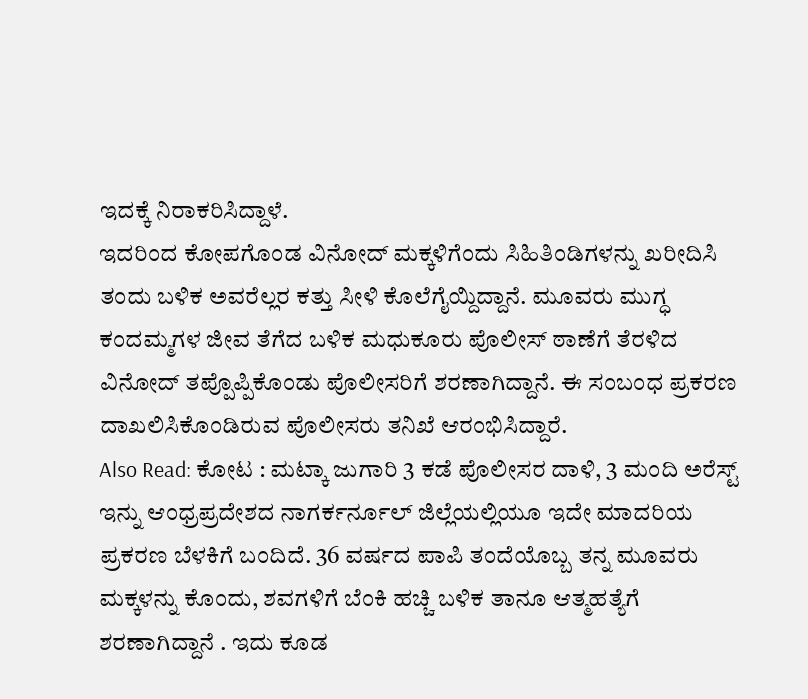ಇದಕ್ಕೆ ನಿರಾಕರಿಸಿದ್ದಾಳೆ.
ಇದರಿಂದ ಕೋಪಗೊಂಡ ವಿನೋದ್ ಮಕ್ಕಳಿಗೆಂದು ಸಿಹಿತಿಂಡಿಗಳನ್ನು ಖರೀದಿಸಿ ತಂದು ಬಳಿಕ ಅವರೆಲ್ಲರ ಕತ್ತು ಸೀಳಿ ಕೊಲೆಗೈಯ್ದಿದ್ದಾನೆ. ಮೂವರು ಮುಗ್ಧ ಕಂದಮ್ಮಗಳ ಜೀವ ತೆಗೆದ ಬಳಿಕ ಮಧುಕೂರು ಪೊಲೀಸ್ ಠಾಣೆಗೆ ತೆರಳಿದ ವಿನೋದ್ ತಪ್ಪೊಪ್ಪಿಕೊಂಡು ಪೊಲೀಸರಿಗೆ ಶರಣಾಗಿದ್ದಾನೆ. ಈ ಸಂಬಂಧ ಪ್ರಕರಣ ದಾಖಲಿಸಿಕೊಂಡಿರುವ ಪೊಲೀಸರು ತನಿಖೆ ಆರಂಭಿಸಿದ್ದಾರೆ.
Also Read: ಕೋಟ : ಮಟ್ಕಾ ಜುಗಾರಿ 3 ಕಡೆ ಪೊಲೀಸರ ದಾಳಿ, 3 ಮಂದಿ ಅರೆಸ್ಟ್
ಇನ್ನು ಆಂಧ್ರಪ್ರದೇಶದ ನಾಗರ್ಕರ್ನೂಲ್ ಜಿಲ್ಲೆಯಲ್ಲಿಯೂ ಇದೇ ಮಾದರಿಯ ಪ್ರಕರಣ ಬೆಳಕಿಗೆ ಬಂದಿದೆ. 36 ವರ್ಷದ ಪಾಪಿ ತಂದೆಯೊಬ್ಬ ತನ್ನ ಮೂವರು ಮಕ್ಕಳನ್ನು ಕೊಂದು, ಶವಗಳಿಗೆ ಬೆಂಕಿ ಹಚ್ಚಿ ಬಳಿಕ ತಾನೂ ಆತ್ಮಹತ್ಯೆಗೆ ಶರಣಾಗಿದ್ದಾನೆ . ಇದು ಕೂಡ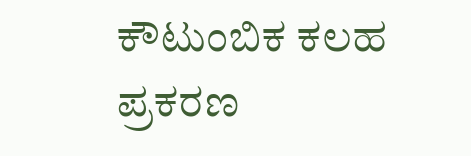ಕೌಟುಂಬಿಕ ಕಲಹ ಪ್ರಕರಣ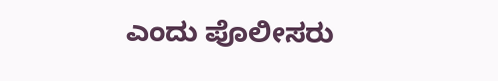ಎಂದು ಪೊಲೀಸರು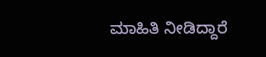ಮಾಹಿತಿ ನೀಡಿದ್ದಾರೆ